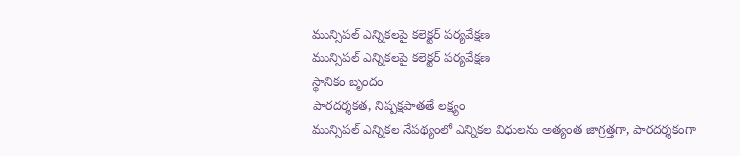మున్సిపల్ ఎన్నికలపై కలెక్టర్ పర్యవేక్షణ
మున్సిపల్ ఎన్నికలపై కలెక్టర్ పర్యవేక్షణ
స్థానికం బృందం
పారదర్శకత, నిష్పక్షపాతతే లక్ష్యం
మున్సిపల్ ఎన్నికల నేపథ్యంలో ఎన్నికల విధులను అత్యంత జాగ్రత్తగా, పారదర్శకంగా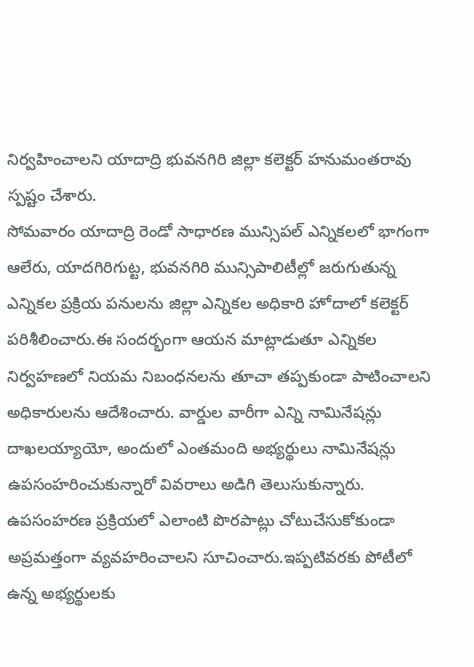నిర్వహించాలని యాదాద్రి భువనగిరి జిల్లా కలెక్టర్ హనుమంతరావు స్పష్టం చేశారు.
సోమవారం యాదాద్రి రెండో సాధారణ మున్సిపల్ ఎన్నికలలో భాగంగా ఆలేరు, యాదగిరిగుట్ట, భువనగిరి మున్సిపాలిటీల్లో జరుగుతున్న ఎన్నికల ప్రక్రియ పనులను జిల్లా ఎన్నికల అధికారి హోదాలో కలెక్టర్ పరిశీలించారు.ఈ సందర్భంగా ఆయన మాట్లాడుతూ ఎన్నికల నిర్వహణలో నియమ నిబంధనలను తూచా తప్పకుండా పాటించాలని అధికారులను ఆదేశించారు. వార్డుల వారీగా ఎన్ని నామినేషన్లు దాఖలయ్యాయో, అందులో ఎంతమంది అభ్యర్థులు నామినేషన్లు ఉపసంహరించుకున్నారో వివరాలు అడిగి తెలుసుకున్నారు. ఉపసంహరణ ప్రక్రియలో ఎలాంటి పొరపాట్లు చోటుచేసుకోకుండా అప్రమత్తంగా వ్యవహరించాలని సూచించారు.ఇప్పటివరకు పోటీలో ఉన్న అభ్యర్థులకు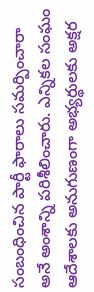సంబంధించిన పార్టీ ఫారాలు సమర్పించారా అనే అంశాన్ని పరిశీలించారు. ఎన్నికల సంఘం ఆదేశాలకు అనుగుణంగా అభ్యర్థులకు అక్షర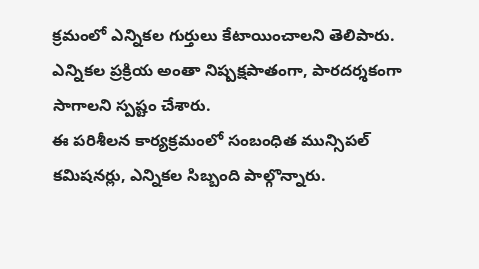క్రమంలో ఎన్నికల గుర్తులు కేటాయించాలని తెలిపారు. ఎన్నికల ప్రక్రియ అంతా నిష్పక్షపాతంగా, పారదర్శకంగా సాగాలని స్పష్టం చేశారు.
ఈ పరిశీలన కార్యక్రమంలో సంబంధిత మున్సిపల్ కమిషనర్లు, ఎన్నికల సిబ్బంది పాల్గొన్నారు.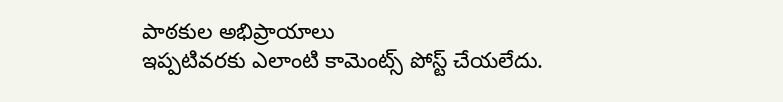పాఠకుల అభిప్రాయాలు
ఇప్పటివరకు ఎలాంటి కామెంట్స్ పోస్ట్ చేయలేదు.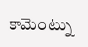కామెంట్ను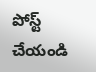పోస్ట్ చేయండి